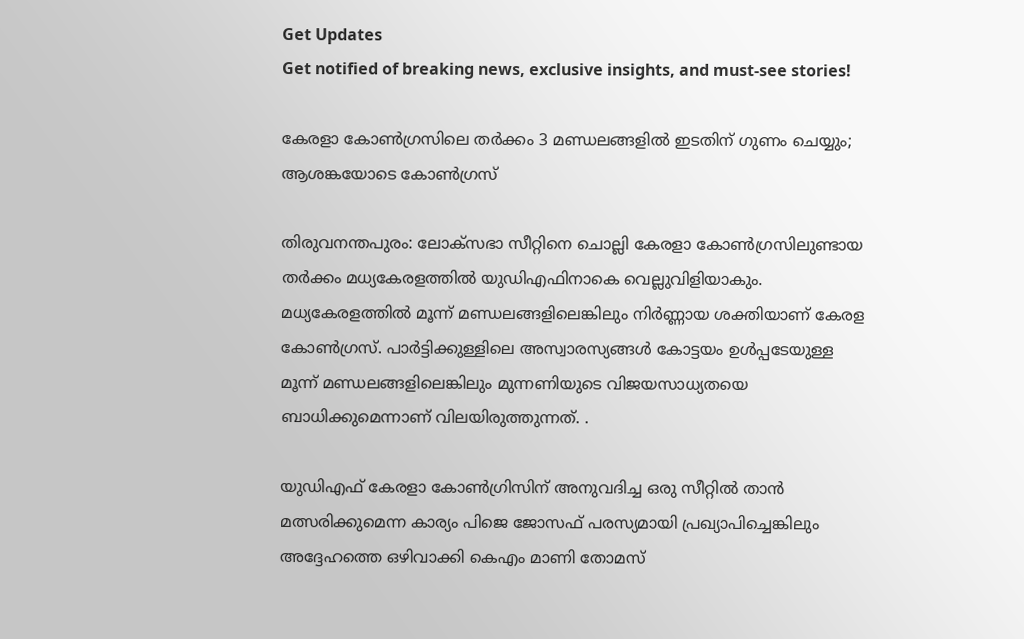Get Updates
Get notified of breaking news, exclusive insights, and must-see stories!

കേരളാ കോണ്‍ഗ്രസിലെ തര്‍ക്കം 3 മണ്ഡലങ്ങളില്‍ ഇടതിന് ഗുണം ചെയ്യും; ആശങ്കയോടെ കോണ്‍ഗ്രസ്

തിരുവനന്തപുരം: ലോക്സഭാ സീറ്റിനെ ചൊല്ലി കേരളാ കോണ്‍ഗ്രസിലുണ്ടായ തര്‍ക്കം മധ്യകേരളത്തില്‍ യുഡിഎഫിനാകെ വെല്ലുവിളിയാകും. മധ്യകേരളത്തില്‍ മൂന്ന് മണ്ഡലങ്ങളിലെങ്കിലും നിര്‍ണ്ണായ ശക്തിയാണ് കേരള കോണ്‍ഗ്രസ്. പാര്‍ട്ടിക്കുള്ളിലെ അസ്വാരസ്യങ്ങള്‍ കോട്ടയം ഉള്‍‌പ്പടേയുള്ള മൂന്ന് മണ്ഡലങ്ങളിലെങ്കിലും മുന്നണിയുടെ വിജയസാധ്യതയെ ബാധിക്കുമെന്നാണ് വിലയിരുത്തുന്നത്. .

യുഡിഎഫ് കേരളാ കോണ്‍ഗ്രിസിന് അനുവദിച്ച ഒരു സീറ്റില്‍ താന്‍ മത്സരിക്കുമെന്ന കാര്യം പിജെ ജോസഫ് പരസ്യമായി പ്രഖ്യാപിച്ചെങ്കിലും അദ്ദേഹത്തെ ഒഴിവാക്കി കെഎം മാണി തോമസ്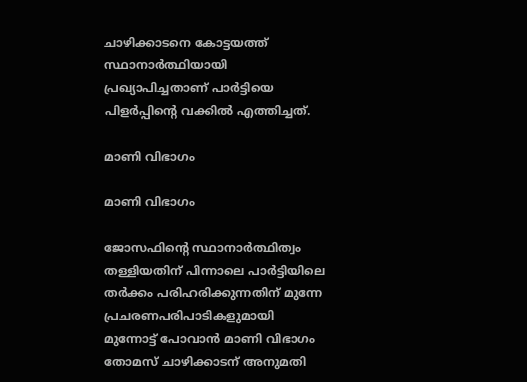ചാഴിക്കാടനെ കോട്ടയത്ത് സ്ഥാനാര്‍ത്ഥിയായി പ്രഖ്യാപിച്ചതാണ് പാര്‍ട്ടിയെ പിളര്‍പ്പിന്‍റെ വക്കില്‍ എത്തിച്ചത്.

മാണി വിഭാഗം

മാണി വിഭാഗം

ജോസഫിന്‍റെ സ്ഥാനാര്‍ത്ഥിത്വം തള്ളിയതിന് പിന്നാലെ പാര്‍ട്ടിയിലെ തര്‍ക്കം പരിഹരിക്കുന്നതിന് മുന്നേ പ്രചരണപരിപാടികളുമായി മുന്നോട്ട് പോവാന്‍ മാണി വിഭാഗം തോമസ് ചാഴിക്കാടന് അനുമതി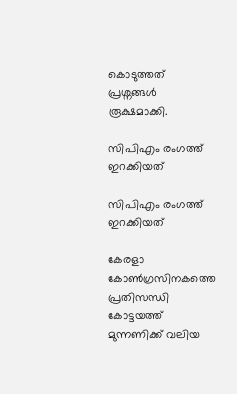കൊടുത്തത് പ്രശ്നങ്ങള്‍ രൂക്ഷമാക്കി.

സിപിഎം രംഗത്ത് ഇറക്കിയത്

സിപിഎം രംഗത്ത് ഇറക്കിയത്

കേരളാ കോണ്‍ഗ്രസിനകത്തെ പ്രതിസന്ധി കോട്ടയത്ത് മുന്നണിക്ക് വലിയ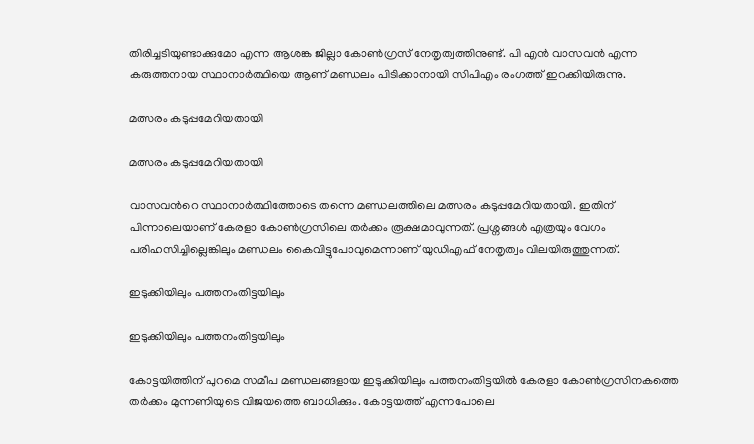തിരിച്ചടിയുണ്ടാക്കുമോ എന്ന ആശങ്ക ജില്ലാ കോണ്‍ഗ്രസ് നേതൃത്വത്തിനുണ്ട്. പി എന്‍ വാസവന്‍ എന്ന കരുത്തനായ സ്ഥാനാര്‍ത്ഥിയെ ആണ് മണ്ഡലം പിടിക്കാനായി സിപിഎം രംഗത്ത് ഇറക്കിയിരുന്നു.

മത്സരം കടുപ്പമേറിയതായി

മത്സരം കടുപ്പമേറിയതായി

വാസവന്‍റെ സ്ഥാനാര്‍ത്ഥിത്തോടെ തന്നെ മണ്ഡലത്തിലെ മത്സരം കടുപ്പമേറിയതായി. ഇതിന് പിന്നാലെയാണ് കേരളാ കോണ്‍ഗ്രസിലെ തര്‍ക്കം രൂക്ഷമാവുന്നത്. പ്രശ്നങ്ങള്‍ എത്രയും വേഗം പരിഹസിച്ചില്ലെങ്കിലും മണ്ഡലം കൈവിട്ടുപോവുമെന്നാണ് യുഡിഎഫ് നേതൃത്വം വിലയിരുത്തുന്നത്.

ഇടുക്കിയിലും പത്തനംതിട്ടയിലും

ഇടുക്കിയിലും പത്തനംതിട്ടയിലും

കോട്ടയിത്തിന് പുറമെ സമീപ മണ്ഡലങ്ങളായ ഇടുക്കിയിലും പത്തനംതിട്ടയില്‍ കേരളാ കോണ്‍ഗ്രസിനകത്തെ തര്‍ക്കം മുന്നണിയുടെ വിജയത്തെ ബാധിക്കും. കോട്ടയത്ത് എന്നപോലെ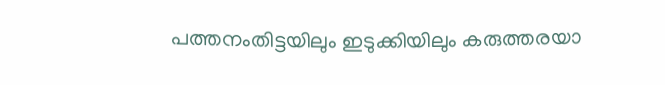പത്തനംതിട്ടയിലും ഇടുക്കിയിലും കരുത്തരയാ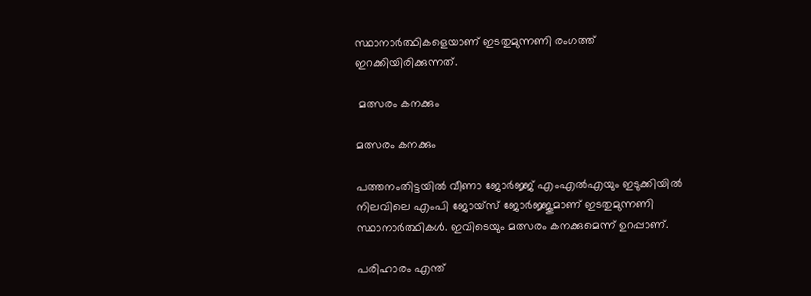സ്ഥാനാര്‍ത്ഥികളെയാണ് ഇടതുമുന്നണി രംഗത്ത് ഇറക്കിയിരിക്കുന്നത്.

 മത്സരം കനക്കും

മത്സരം കനക്കും

പത്തനംതിട്ടയില്‍ വീണാ ജോര്‍ജ്ജ് എംഎല്‍എയും ഇടുക്കിയില്‍ നിലവിലെ എംപി ജോയ്സ് ജോര്‍ജ്ജുമാണ് ഇടതുമുന്നണി സ്ഥാനാര്‍ത്ഥികള്‍. ഇവിടെയും മത്സരം കനക്കുമെന്ന് ഉറപ്പാണ്.

പരിഹാരം എന്ത്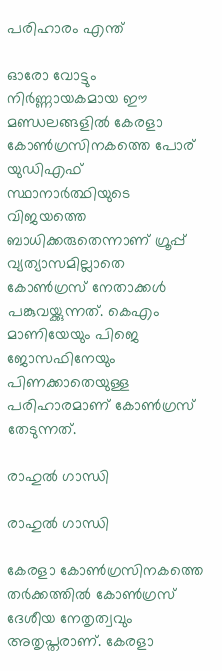പരിഹാരം എന്ത്

ഓരോ വോട്ടും നിര്‍ണ്ണായകമായ ഈ മണ്ഡലങ്ങളില്‍ കേരളാ കോണ്‍ഗ്രസിനകത്തെ പോര് യുഡിഎഫ് സ്ഥാനാര്‍ത്ഥിയുടെ വിജയത്തെ ബാധിക്കരുതെന്നാണ് ഗ്രൂപ്പ് വ്യത്യാസമില്ലാതെ കോൺഗ്രസ് നേതാക്കൾ പങ്കുവയ്ക്കുന്നത്. കെഎം മാണിയേയും പിജെ ജോസഫിനേയും പിണക്കാതെയുള്ള പരിഹാരമാണ് കോണ്‍ഗ്രസ് തേടുന്നത്.

രാഹുൽ ഗാന്ധി

രാഹുൽ ഗാന്ധി

കേരളാ കോണ്‍ഗ്രസിനകത്തെ തര്‍ക്കത്തില്‍ കോണ്‍ഗ്രസ് ദേശീയ നേതൃത്വവും അതൃപ്തരാണ്. കേരളാ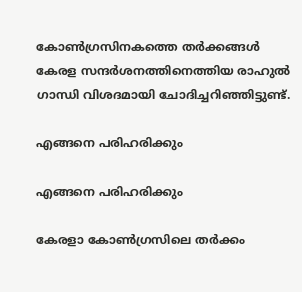കോണ്‍‌ഗ്രസിനകത്തെ തര്‍ക്കങ്ങള്‍ കേരള സന്ദർശനത്തിനെത്തിയ രാഹുൽ ഗാന്ധി വിശദമായി ചോദിച്ചറിഞ്ഞിട്ടുണ്ട്.

എങ്ങനെ പരിഹരിക്കും

എങ്ങനെ പരിഹരിക്കും

കേരളാ കോണ്‍ഗ്രസിലെ തർക്കം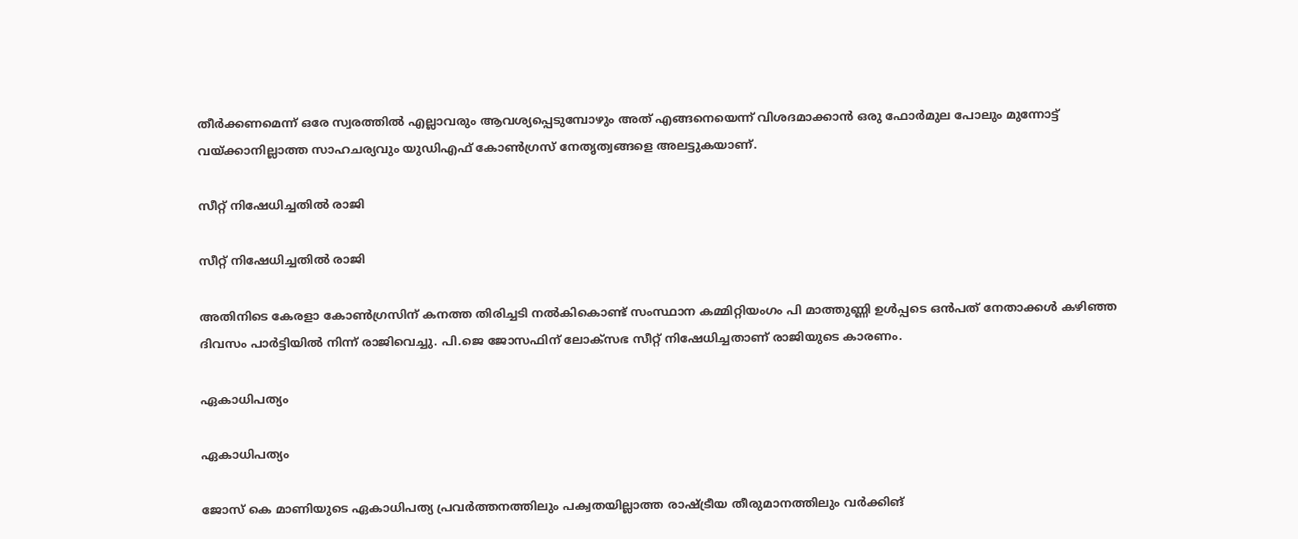തീർക്കണമെന്ന് ഒരേ സ്വരത്തിൽ എല്ലാവരും ആവശ്യപ്പെടുമ്പോഴും അത് എങ്ങനെയെന്ന് വിശദമാക്കാന്‍ ഒരു ഫോർമുല പോലും മുന്നോട്ട് വയ്ക്കാനില്ലാത്ത സാഹചര്യവും യുഡിഎഫ് കോൺഗ്രസ് നേതൃത്വങ്ങളെ അലട്ടുകയാണ്.

സീറ്റ് നിഷേധിച്ചതില്‍ രാജി

സീറ്റ് നിഷേധിച്ചതില്‍ രാജി

അതിനിടെ കേരളാ കോണ്‍ഗ്രസിന് കനത്ത തിരിച്ചടി നല്‍കികൊണ്ട് സംസ്ഥാന കമ്മിറ്റിയംഗം പി മാത്തുണ്ണി ഉള്‍പ്പടെ ഒന്‍പത് നേതാക്കള്‍ കഴിഞ്ഞ ദിവസം പാര്‍ട്ടിയില്‍ നിന്ന് രാജിവെച്ചു. പി.ജെ ജോസഫിന് ലോക്‌സഭ സീറ്റ് നിഷേധിച്ചതാണ് രാജിയുടെ കാരണം.

ഏകാധിപത്യം

ഏകാധിപത്യം

ജോസ് കെ മാണിയുടെ ഏകാധിപത്യ പ്രവര്‍ത്തനത്തിലും പക്വതയില്ലാത്ത രാഷ്ട്രീയ തീരുമാനത്തിലും വര്‍ക്കിങ്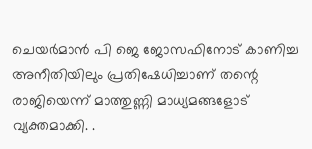ചെയര്‍മാന്‍ പി ജെ ജോസഫിനോട് കാണിച്ച അനീതിയിലും പ്രതിഷേധിച്ചാണ് തന്റെ രാജിയെന്ന് മാത്തുണ്ണി മാധ്യമങ്ങളോട് വ്യക്തമാക്കി. .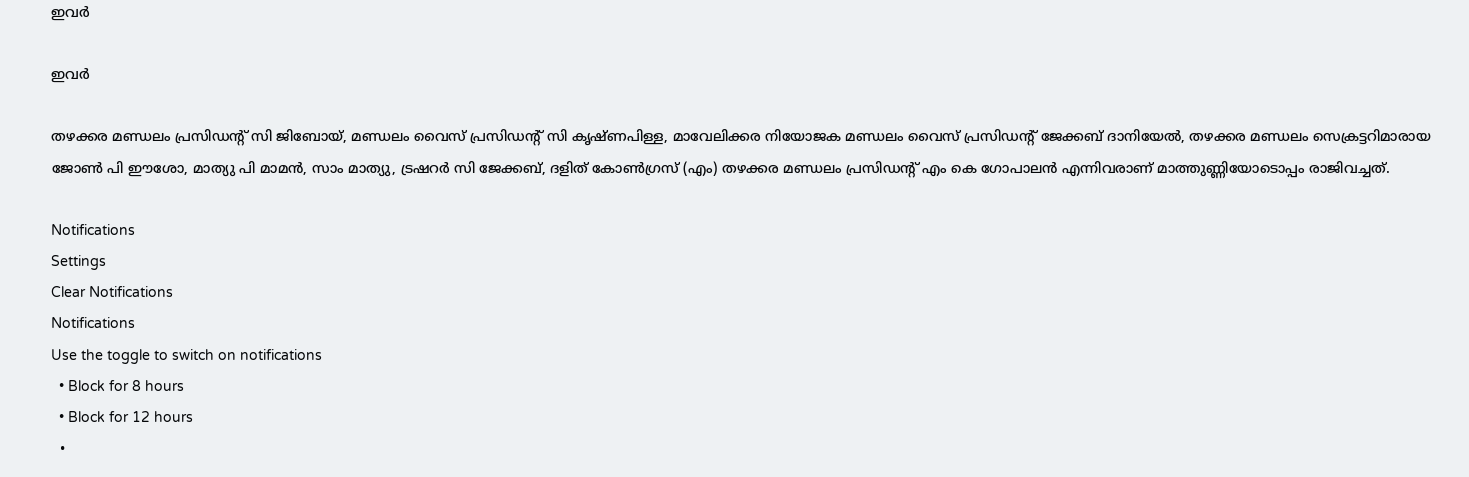ഇവര്‍

ഇവര്‍

തഴക്കര മണ്ഡലം പ്രസിഡന്റ് സി ജിബോയ്, മണ്ഡലം വൈസ് പ്രസിഡന്റ് സി കൃഷ്ണപിള്ള, മാവേലിക്കര നിയോജക മണ്ഡലം വൈസ് പ്രസിഡന്റ് ജേക്കബ് ദാനിയേല്‍, തഴക്കര മണ്ഡലം സെക്രട്ടറിമാരായ ജോണ്‍ പി ഈശോ, മാത്യു പി മാമന്‍, സാം മാത്യു, ട്രഷറര്‍ സി ജേക്കബ്, ദളിത് കോണ്‍ഗ്രസ് (എം) തഴക്കര മണ്ഡലം പ്രസിഡന്റ് എം കെ ഗോപാലന്‍ എന്നിവരാണ് മാത്തുണ്ണിയോടൊപ്പം രാജിവച്ചത്.

Notifications
Settings
Clear Notifications
Notifications
Use the toggle to switch on notifications
  • Block for 8 hours
  • Block for 12 hours
  •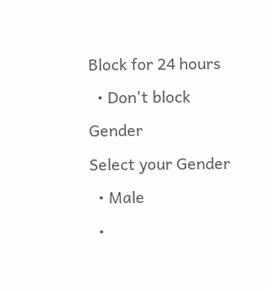Block for 24 hours
  • Don't block
Gender
Select your Gender
  • Male
  •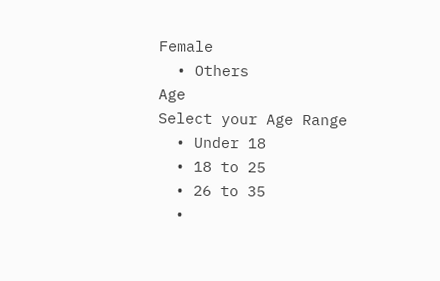Female
  • Others
Age
Select your Age Range
  • Under 18
  • 18 to 25
  • 26 to 35
  •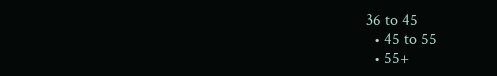36 to 45
  • 45 to 55
  • 55+